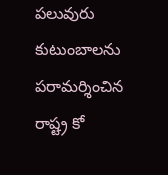పలువురు కుటుంబాలను పరామర్శించిన రాష్ట్ర కో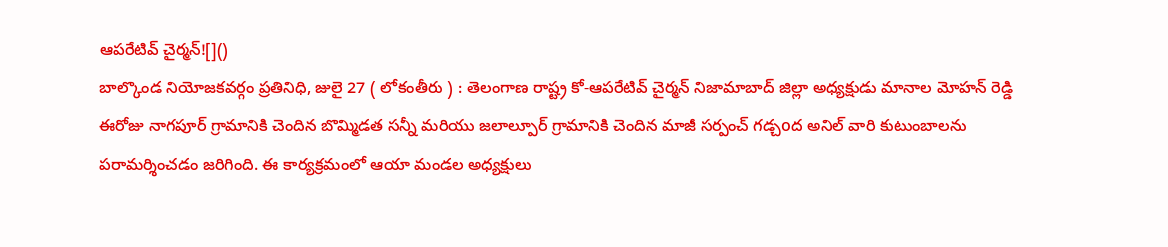ఆపరేటివ్ చైర్మన్![]()
బాల్కొండ నియోజకవర్గం ప్రతినిధి, జులై 27 ( లోకంతీరు ) : తెలంగాణ రాష్ట్ర కో-ఆపరేటివ్ చైర్మన్ నిజామాబాద్ జిల్లా అధ్యక్షుడు మానాల మోహన్ రెడ్డి ఈరోజు నాగపూర్ గ్రామానికి చెందిన బొమ్మిడత సన్నీ మరియు జలాల్పూర్ గ్రామానికి చెందిన మాజీ సర్పంచ్ గడ్చoద అనిల్ వారి కుటుంబాలను పరామర్శించడం జరిగింది. ఈ కార్యక్రమంలో ఆయా మండల అధ్యక్షులు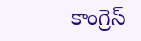కాంగ్రెస్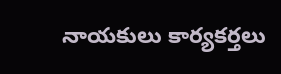నాయకులు కార్యకర్తలు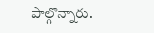పాల్గొన్నారు.